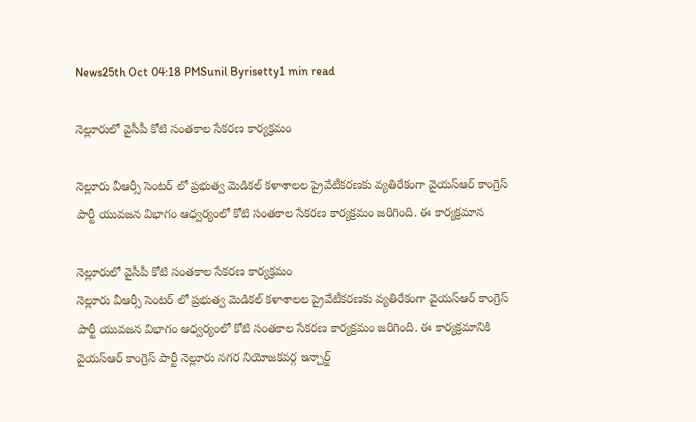News25th Oct 04:18 PMSunil Byrisetty1 min read

నెల్లూరులో వైసీపీ కోటి సంతకాల సేకరణ కార్యక్రమం

నెల్లూరు వీఆర్సీ సెంటర్ లో ప్రభుత్వ మెడికల్ కళాశాలల ప్రైవేటీకరణకు వ్యతిరేకంగా వైయస్ఆర్ కాంగ్రెస్ పార్టీ యువజన విభాగం ఆధ్వర్యంలో కోటి సంతకాల సేకరణ కార్యక్రమం జరిగింది. ఈ కార్యక్రమాన

నెల్లూరులో వైసీపీ కోటి సంతకాల సేకరణ కార్యక్రమం
నెల్లూరు వీఆర్సీ సెంటర్ లో ప్రభుత్వ మెడికల్ కళాశాలల ప్రైవేటీకరణకు వ్యతిరేకంగా వైయస్ఆర్ కాంగ్రెస్ పార్టీ యువజన విభాగం ఆధ్వర్యంలో కోటి సంతకాల సేకరణ కార్యక్రమం జరిగింది. ఈ కార్యక్రమానికి వైయస్ఆర్ కాంగ్రెస్ పార్టీ నెల్లూరు నగర నియోజకవర్గ ఇన్చార్జ్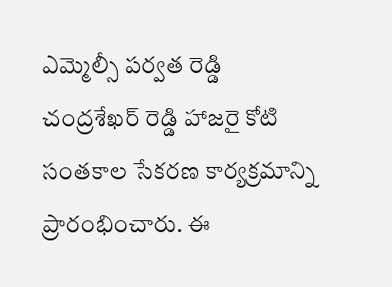ఎమ్మెల్సీ పర్వత రెడ్డి చంద్రశేఖర్ రెడ్డి హాజరై కోటి సంతకాల సేకరణ కార్యక్రమాన్ని ప్రారంభించారు. ఈ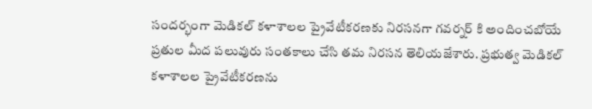సందర్భంగా మెడికల్ కళాశాలల ప్రైవేటీకరణకు నిరసనగా గవర్నర్ కి అందించబోయే ప్రతుల మీద పలువురు సంతకాలు చేసి తమ నిరసన తెలియజేశారు. ప్రభుత్వ మెడికల్ కళాశాలల ప్రైవేటీకరణను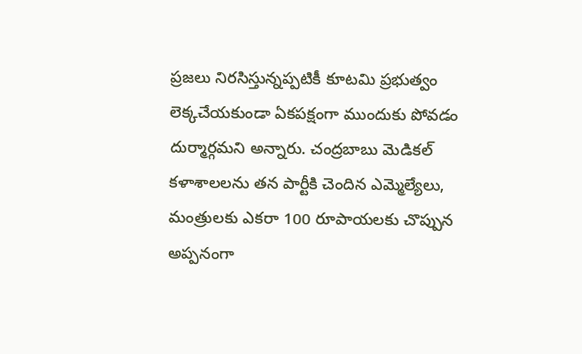ప్రజలు నిరసిస్తున్నప్పటికీ కూటమి ప్రభుత్వం లెక్కచేయకుండా ఏకపక్షంగా ముందుకు పోవడం దుర్మార్గమని అన్నారు. చంద్రబాబు మెడికల్ కళాశాలలను తన పార్టీకి చెందిన ఎమ్మెల్యేలు, మంత్రులకు ఎకరా 100 రూపాయలకు చొప్పున అప్పనంగా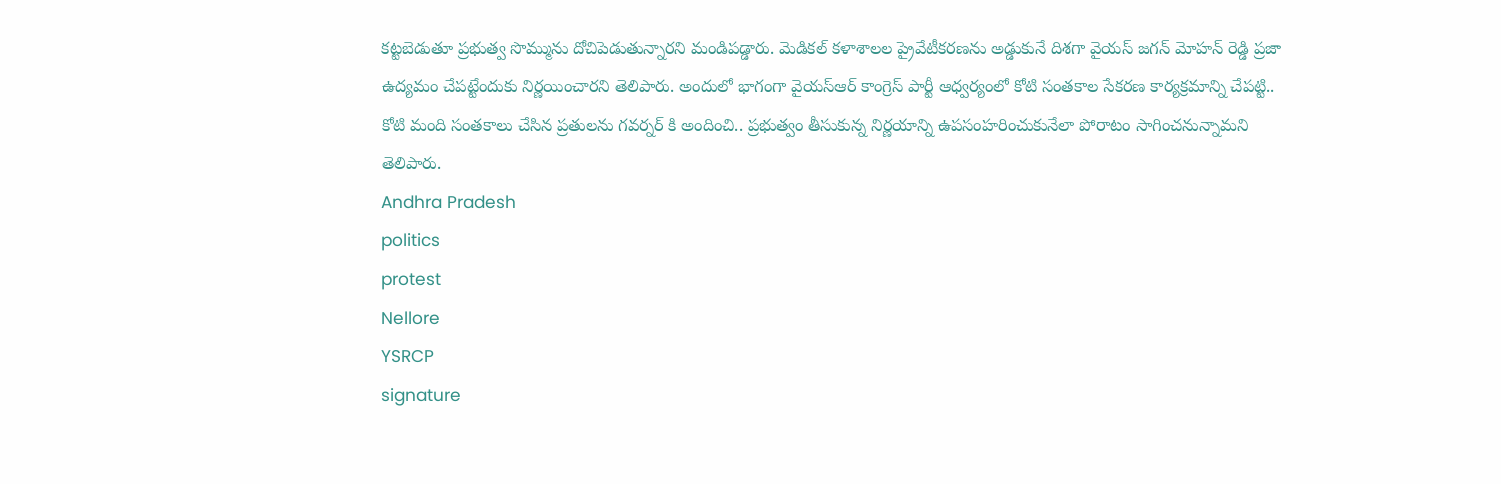కట్టబెడుతూ ప్రభుత్వ సొమ్మును దోచిపెడుతున్నారని మండిపడ్డారు. మెడికల్ కళాశాలల ప్రైవేటీకరణను అడ్డుకునే దిశగా వైయస్ జగన్ మోహన్ రెడ్డి ప్రజా ఉద్యమం చేపట్టేందుకు నిర్ణయించారని తెలిపారు. అందులో భాగంగా వైయస్ఆర్ కాంగ్రెస్ పార్టీ ఆధ్వర్యంలో కోటి సంతకాల సేకరణ కార్యక్రమాన్ని చేపట్టి.. కోటి మంది సంతకాలు చేసిన ప్రతులను గవర్నర్ కి అందించి.. ప్రభుత్వం తీసుకున్న నిర్ణయాన్ని ఉపసంహరించుకునేలా పోరాటం సాగించనున్నామని తెలిపారు.
Andhra Pradesh
politics
protest
Nellore
YSRCP
signature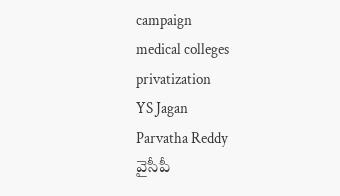campaign
medical colleges
privatization
YS Jagan
Parvatha Reddy
వైసీపీ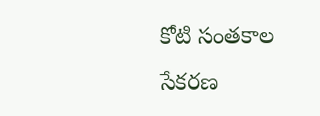కోటి సంతకాల సేకరణ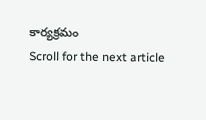కార్యక్రమం
Scroll for the next article